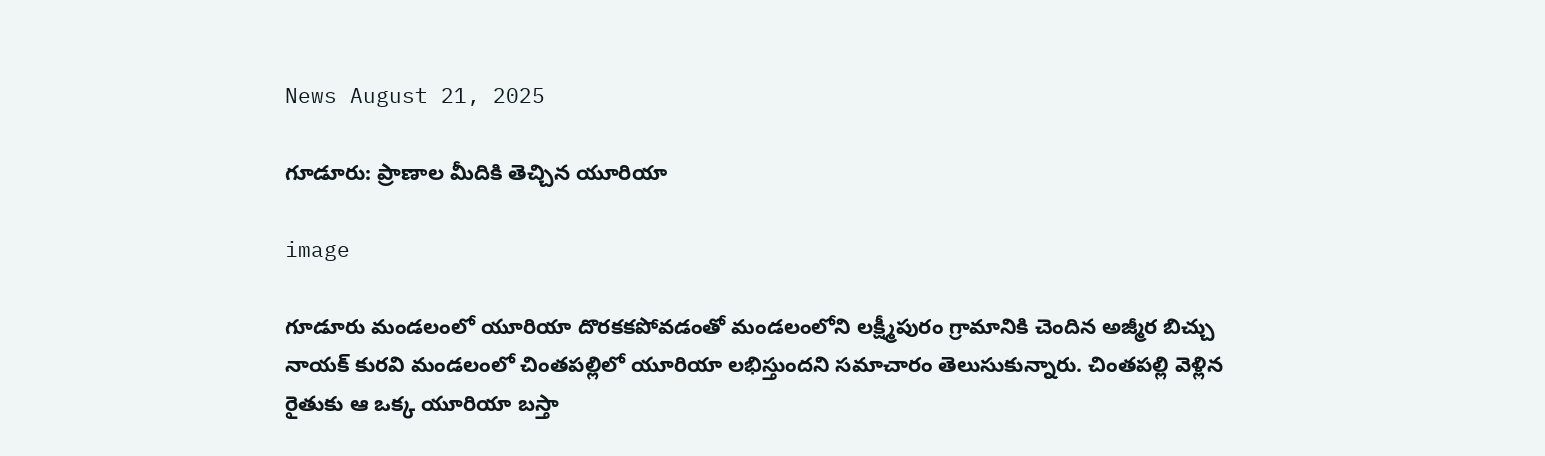News August 21, 2025

గూడూరు: ప్రాణాల మీదికి తెచ్చిన యూరియా

image

గూడూరు మండలంలో యూరియా దొరకకపోవడంతో మండలంలోని లక్ష్మీపురం గ్రామానికి చెందిన అజ్మీర బిచ్చు నాయక్ కురవి మండలంలో చింతపల్లిలో యూరియా లభిస్తుందని సమాచారం తెలుసుకున్నారు. చింతపల్లి వెళ్లిన రైతుకు ఆ ఒక్క యూరియా బస్తా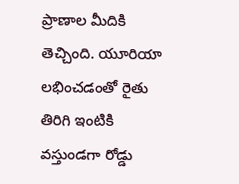ప్రాణాల మీదికి తెచ్చింది. యూరియా లభించడంతో రైతు తిరిగి ఇంటికి వస్తుండగా రోడ్డు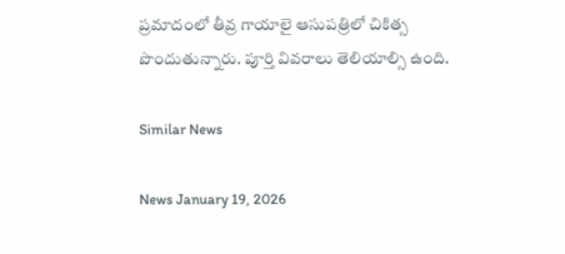ప్రమాదంలో తీవ్ర గాయాలై ఆసుపత్రిలో చికిత్స పొందుతున్నారు. పూర్తి వివరాలు తెలియాల్సి ఉంది.

Similar News

News January 19, 2026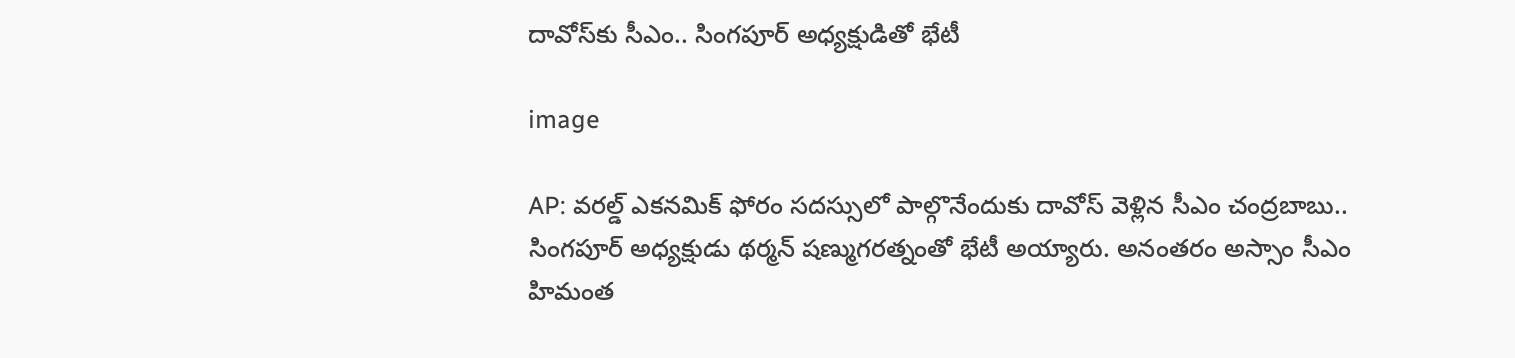దావోస్‌కు సీఎం.. సింగపూర్ అధ్యక్షుడితో భేటీ

image

AP: వరల్డ్ ఎకనమిక్ ఫోరం సదస్సులో పాల్గొనేందుకు దావోస్ వెళ్లిన సీఎం చంద్రబాబు.. సింగపూర్ అధ్యక్షుడు థర్మన్ షణ్ముగరత్నంతో భేటీ అయ్యారు. అనంతరం అస్సాం సీఎం హిమంత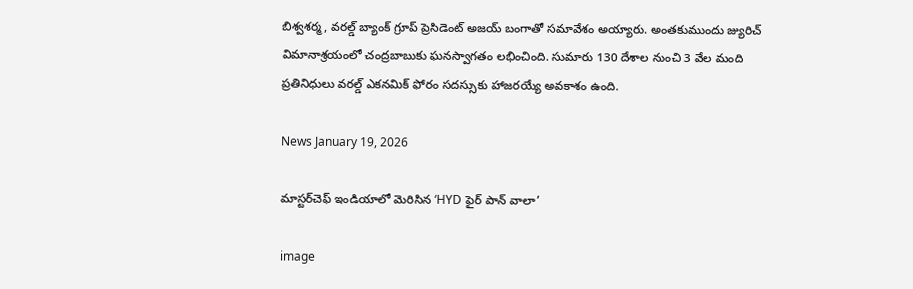బిశ్వశర్మ, వరల్డ్ బ్యాంక్ గ్రూప్ ప్రెసిడెంట్ అజయ్ బంగాతో సమావేశం అయ్యారు. అంతకుముందు జ్యురిచ్ విమానాశ్రయంలో చంద్రబాబుకు ఘనస్వాగతం లభించింది. సుమారు 130 దేశాల నుంచి 3 వేల మంది ప్రతినిధులు వరల్డ్ ఎకనమిక్ ఫోరం సదస్సుకు హాజరయ్యే అవకాశం ఉంది.

News January 19, 2026

మాస్టర్‌చెఫ్ ఇండియాలో మెరిసిన ‘HYD ఫైర్ పాన్ వాలా’

image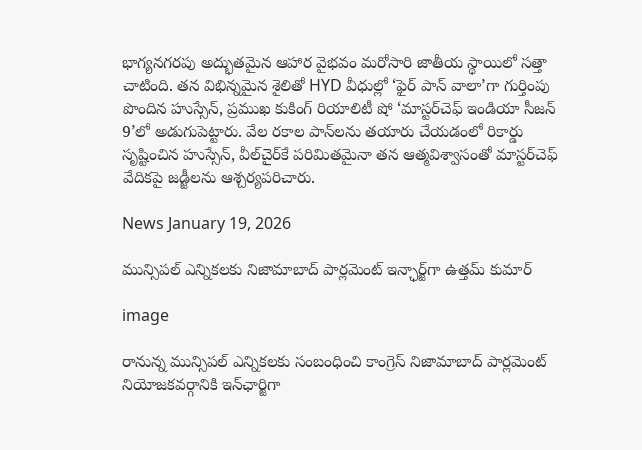భాగ్యనగరపు అద్భుతమైన ఆహార వైభవం మరోసారి జాతీయ స్థాయిలో సత్తా చాటింది. తన విభిన్నమైన శైలితో HYD వీధుల్లో ‘ఫైర్ పాన్ వాలా’గా గుర్తింపు పొందిన హుస్సేన్, ప్రముఖ కుకింగ్ రియాలిటీ షో ‘మాస్టర్‌చెఫ్ ఇండియా సీజన్ 9’లో అడుగుపెట్టారు. వేల రకాల పాన్‌లను తయారు చేయడంలో రికార్డు సృష్టించిన హుస్సేన్, వీల్‌చైర్‌కే పరిమితమైనా తన ఆత్మవిశ్వాసంతో మాస్టర్‌చెఫ్ వేదికపై జడ్జీలను ఆశ్చర్యపరిచారు.

News January 19, 2026

మున్సిపల్ ఎన్నికలకు నిజామాబాద్ పార్లమెంట్ ఇన్ఛార్జ్‌గా ఉత్తమ్ కుమార్

image

రానున్న మున్సిపల్ ఎన్నికలకు సంబంధించి కాంగ్రెస్ నిజామాబాద్ పార్లమెంట్ నియోజకవర్గానికి ఇన్‌ఛార్జిగా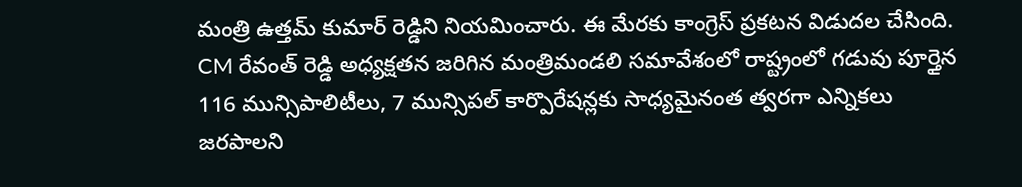మంత్రి ఉత్తమ్ కుమార్ రెడ్డిని నియమించారు. ఈ మేరకు కాంగ్రెస్ ప్రకటన విడుదల చేసింది. CM రేవంత్ రెడ్డి అధ్యక్షతన జరిగిన మంత్రిమండలి సమావేశంలో రాష్ట్రంలో గడువు పూర్తైన 116 మున్సిపాలిటీలు, 7 మున్సిపల్ కార్పొరేషన్లకు సాధ్యమైనంత త్వరగా ఎన్నికలు జరపాలని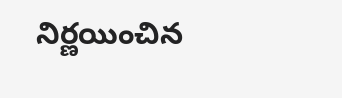నిర్ణయించిన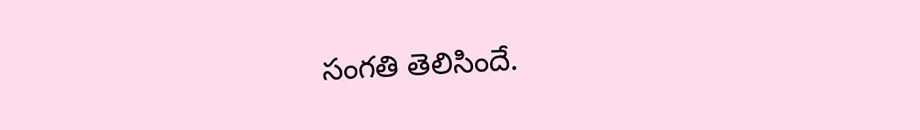సంగతి తెలిసిందే.